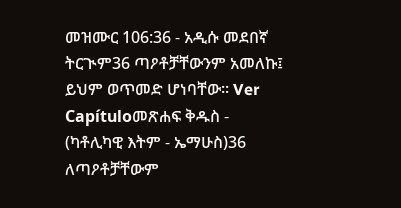መዝሙር 106:36 - አዲሱ መደበኛ ትርጒም36 ጣዖቶቻቸውንም አመለኩ፤ ይህም ወጥመድ ሆነባቸው። Ver Capítuloመጽሐፍ ቅዱስ - (ካቶሊካዊ እትም - ኤማሁስ)36 ለጣዖቶቻቸውም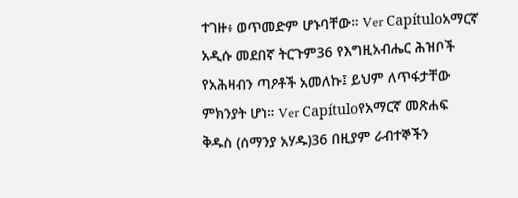ተገዙ፥ ወጥመድም ሆኑባቸው። Ver Capítuloአማርኛ አዲሱ መደበኛ ትርጉም36 የእግዚአብሔር ሕዝቦች የአሕዛብን ጣዖቶች አመለኩ፤ ይህም ለጥፋታቸው ምክንያት ሆነ። Ver Capítuloየአማርኛ መጽሐፍ ቅዱስ (ሰማንያ አሃዱ)36 በዚያም ራብተኞችን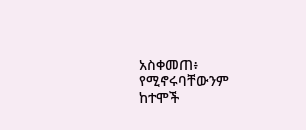አስቀመጠ፥ የሚኖሩባቸውንም ከተሞች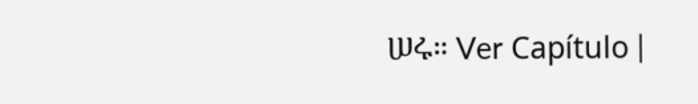ሠሩ። Ver Capítulo |